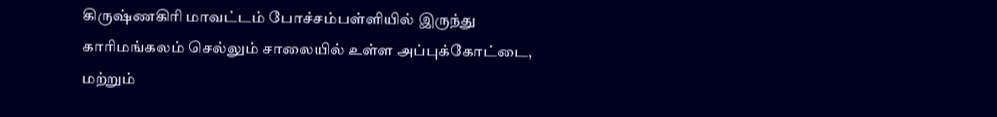கிருஷ்ணகிரி மாவட்டம் போச்சம்பள்ளியில் இருந்து காரிமங்கலம் செல்லும் சாலையில் உள்ள அப்புக்கோட்டை, மற்றும்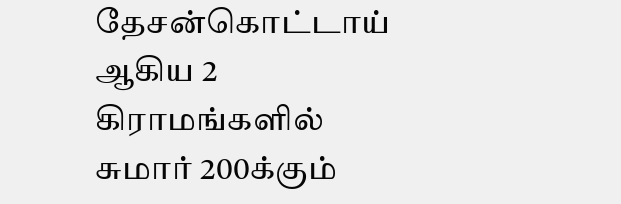தேசன்கொட்டாய் ஆகிய 2 கிராமங்களில் சுமார் 200க்கும்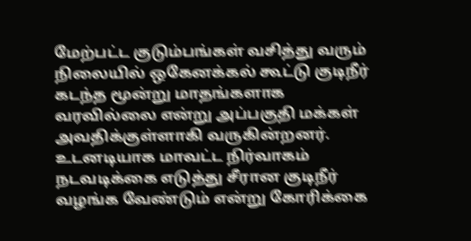மேற்பட்ட குடும்பங்கள் வசித்து வரும் நிலையில் ஒகேனக்கல் கூட்டு குடிநீர் கடந்த மூன்று மாதங்களாக வரவில்லை என்று அப்பகுதி மக்கள் அவதிக்குள்ளாகி வருகின்றனர். உடனடியாக மாவட்ட நிர்வாகம் நடவடிக்கை எடுத்து சீரான குடிநீர் வழங்க வேண்டும் என்று கோரிக்கை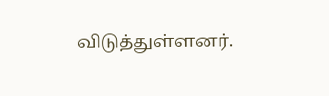விடுத்துள்ளனர்.